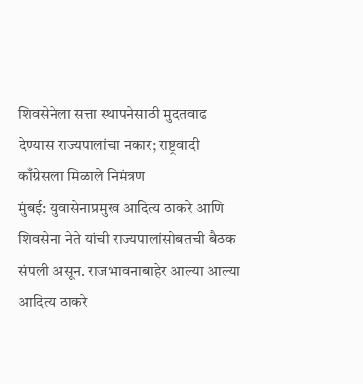शिवसेनेला सत्ता स्थापनेसाठी मुदतवाढ देण्यास राज्यपालांचा नकार; राष्ट्रवादी काँग्रेसला मिळाले निमंत्रण
मुंबई: युवासेनाप्रमुख आदित्य ठाकरे आणि शिवसेना नेते यांची राज्यपालांसोबतची बैठक संपली असून. राजभावनाबाहेर आल्या आल्या आदित्य ठाकरे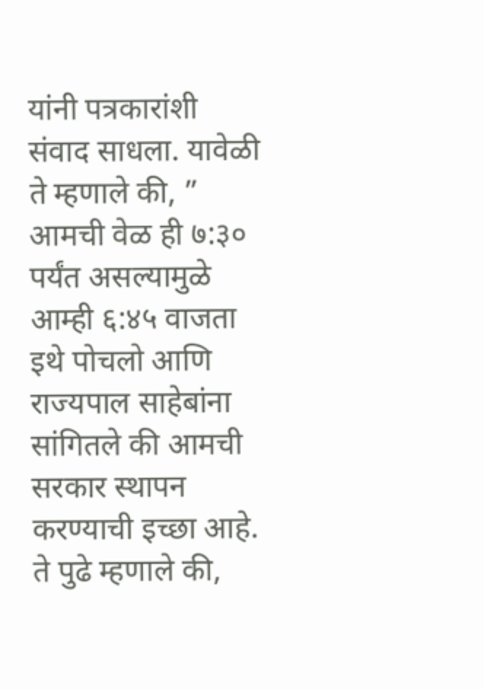यांनी पत्रकारांशी संवाद साधला. यावेळी ते म्हणाले की, ”
आमची वेळ ही ७:३० पर्यंत असल्यामुळे आम्ही ६:४५ वाजता इथे पोचलो आणि राज्यपाल साहेबांना सांगितले की आमची सरकार स्थापन करण्याची इच्छा आहे.
ते पुढे म्हणाले की,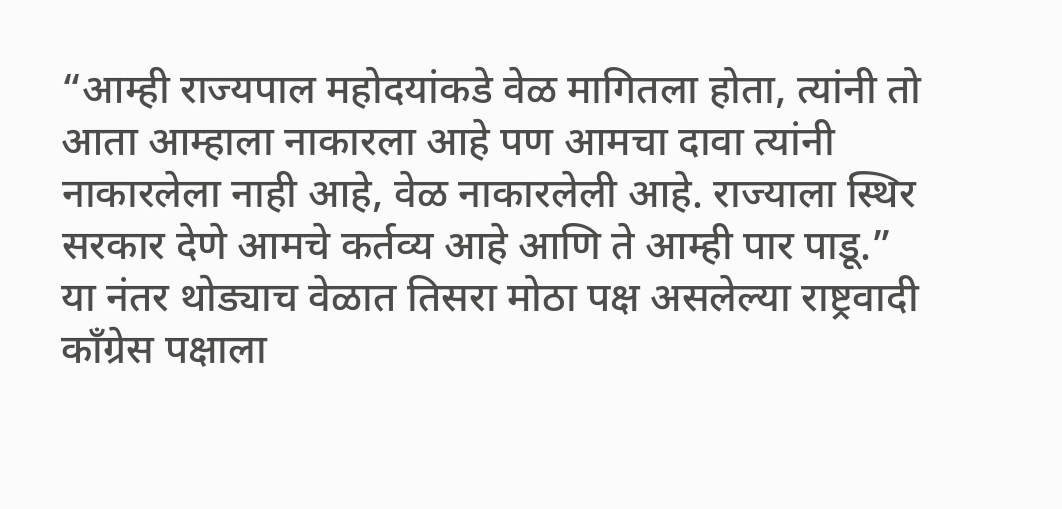“आम्ही राज्यपाल महोदयांकडे वेळ मागितला होता, त्यांनी तो आता आम्हाला नाकारला आहे पण आमचा दावा त्यांनी नाकारलेला नाही आहे, वेळ नाकारलेली आहे. राज्याला स्थिर सरकार देणे आमचे कर्तव्य आहे आणि ते आम्ही पार पाडू.”
या नंतर थोड्याच वेळात तिसरा मोठा पक्ष असलेल्या राष्ट्रवादी काँग्रेस पक्षाला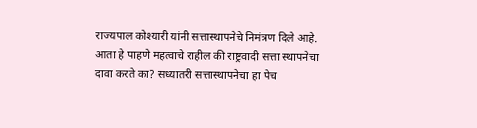राज्यपाल कोश्यारी यांनी सत्तास्थापनेचे निमंत्रण दिले आहे. आता हे पाहणे महत्वाचे राहील की राष्ट्रवादी सत्ता स्थापनेचा दावा करते का? सध्यातरी सत्तास्थापनेचा हा पेच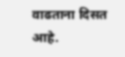वाढताना दिसत आहे.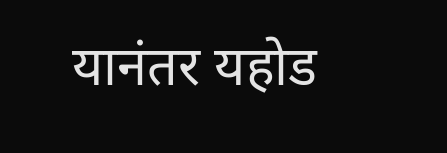यानंतर यहोड